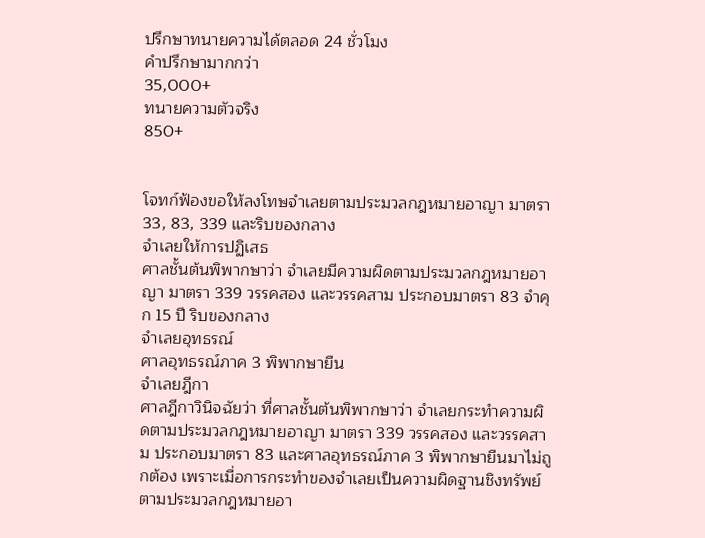ปรึกษาทนายความได้ตลอด 24 ชั่วโมง
คำปรึกษามากกว่า
35,000+
ทนายความตัวจริง
850+


โจทก์ฟ้องขอให้ลงโทษจำเลยตามประมวลกฎหมายอาญา มาตรา 33, 83, 339 และริบของกลาง
จำเลยให้การปฏิเสธ
ศาลชั้นต้นพิพากษาว่า จำเลยมีความผิดตามประมวลกฎหมายอาญา มาตรา 339 วรรคสอง และวรรคสาม ประกอบมาตรา 83 จำคุก 15 ปี ริบของกลาง
จำเลยอุทธรณ์
ศาลอุทธรณ์ภาค 3 พิพากษายืน
จำเลยฎีกา
ศาลฎีกาวินิจฉัยว่า ที่ศาลชั้นต้นพิพากษาว่า จำเลยกระทำความผิดตามประมวลกฎหมายอาญา มาตรา 339 วรรคสอง และวรรคสาม ประกอบมาตรา 83 และศาลอุทธรณ์ภาค 3 พิพากษายืนมาไม่ถูกต้อง เพราะเมื่อการกระทำของจำเลยเป็นความผิดฐานชิงทรัพย์ตามประมวลกฎหมายอา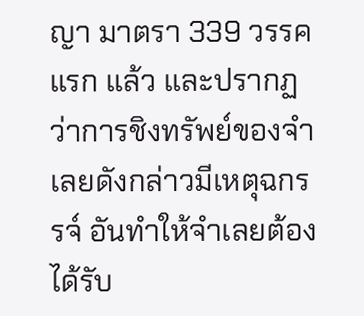ญา มาตรา 339 วรรคแรก แล้ว และปรากฏว่าการชิงทรัพย์ของจำเลยดังกล่าวมีเหตุฉกรรจ์ อันทำให้จำเลยต้องได้รับ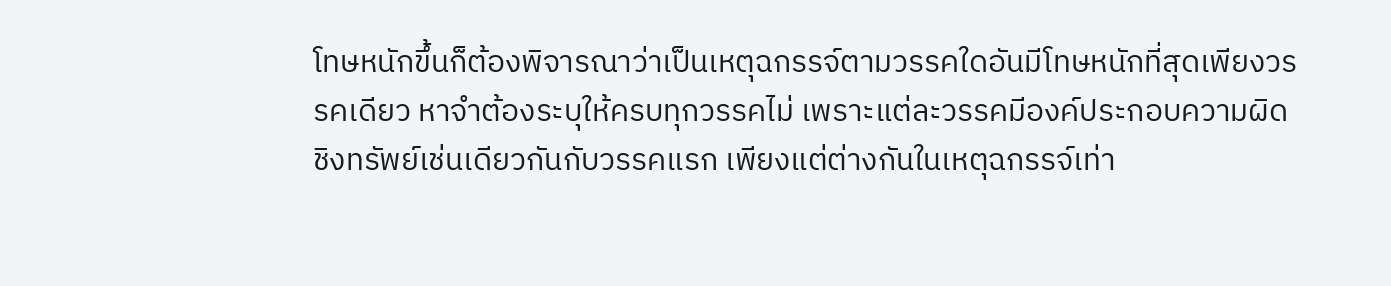โทษหนักขึ้นก็ต้องพิจารณาว่าเป็นเหตุฉกรรจ์ตามวรรคใดอันมีโทษหนักที่สุดเพียงวรรคเดียว หาจำต้องระบุให้ครบทุกวรรคไม่ เพราะแต่ละวรรคมีองค์ประกอบความผิดชิงทรัพย์เช่นเดียวกันกับวรรคแรก เพียงแต่ต่างกันในเหตุฉกรรจ์เท่า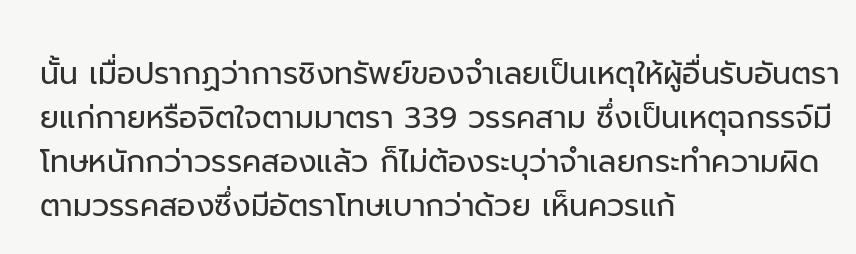นั้น เมื่อปรากฏว่าการชิงทรัพย์ของจำเลยเป็นเหตุให้ผู้อื่นรับอันตรายแก่กายหรือจิตใจตามมาตรา 339 วรรคสาม ซึ่งเป็นเหตุฉกรรจ์มีโทษหนักกว่าวรรคสองแล้ว ก็ไม่ต้องระบุว่าจำเลยกระทำความผิดตามวรรคสองซึ่งมีอัตราโทษเบากว่าด้วย เห็นควรแก้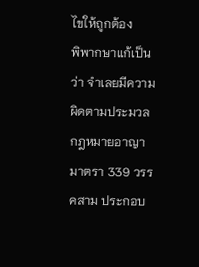ไขให้ถูกต้อง
พิพากษาแก้เป็นว่า จำเลยมีความผิดตามประมวลกฎหมายอาญา มาตรา 339 วรรคสาม ประกอบ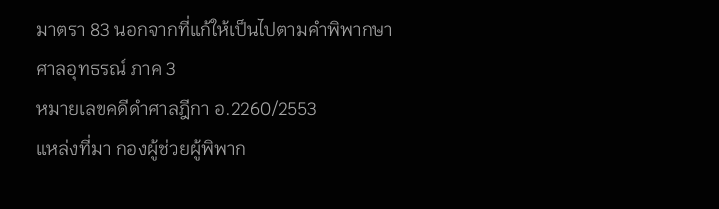มาตรา 83 นอกจากที่แก้ให้เป็นไปตามคำพิพากษาศาลอุทธรณ์ ภาค 3
หมายเลขคดีดำศาลฎีกา อ.2260/2553
แหล่งที่มา กองผู้ช่วยผู้พิพาก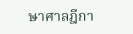ษาศาลฎีกา